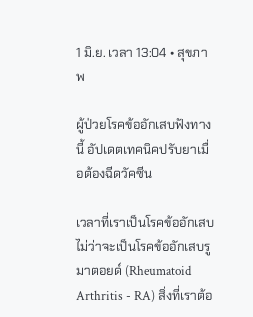1 มิ.ย. เวลา 13:04 • สุขภาพ

ผู้ป่วยโรคข้ออักเสบฟังทางนี้ อัปเดตเทคนิคปรับยาเมื่อต้องฉีดวัคซีน

เวลาที่เราเป็นโรคข้ออักเสบ ไม่ว่าจะเป็นโรคข้ออักเสบรูมาตอยด์ (Rheumatoid Arthritis - RA) สิ่งที่เราต้อ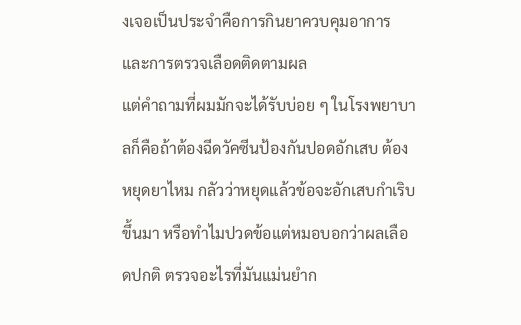งเจอเป็นประจำคือการกินยาควบคุมอาการและการตรวจเลือดติดตามผล
แต่คำถามที่ผมมักจะได้รับบ่อย ๆ ในโรงพยาบาลก็คือถ้าต้องฉีดวัคซีนป้องกันปอดอักเสบ ต้องหยุดยาไหม กลัวว่าหยุดแล้วข้อจะอักเสบกำเริบขึ้นมา หรือทำไมปวดข้อแต่หมอบอกว่าผลเลือดปกติ ตรวจอะไรที่มันแม่นยำก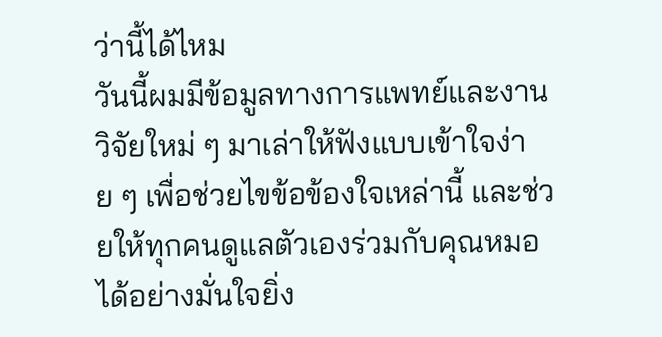ว่านี้ได้ไหม
วันนี้ผมมีข้อมูลทางการแพทย์และงานวิจัยใหม่ ๆ มาเล่าให้ฟังแบบเข้าใจง่าย ๆ เพื่อช่วยไขข้อข้องใจเหล่านี้ และช่วยให้ทุกคนดูแลตัวเองร่วมกับคุณหมอได้อย่างมั่นใจยิ่ง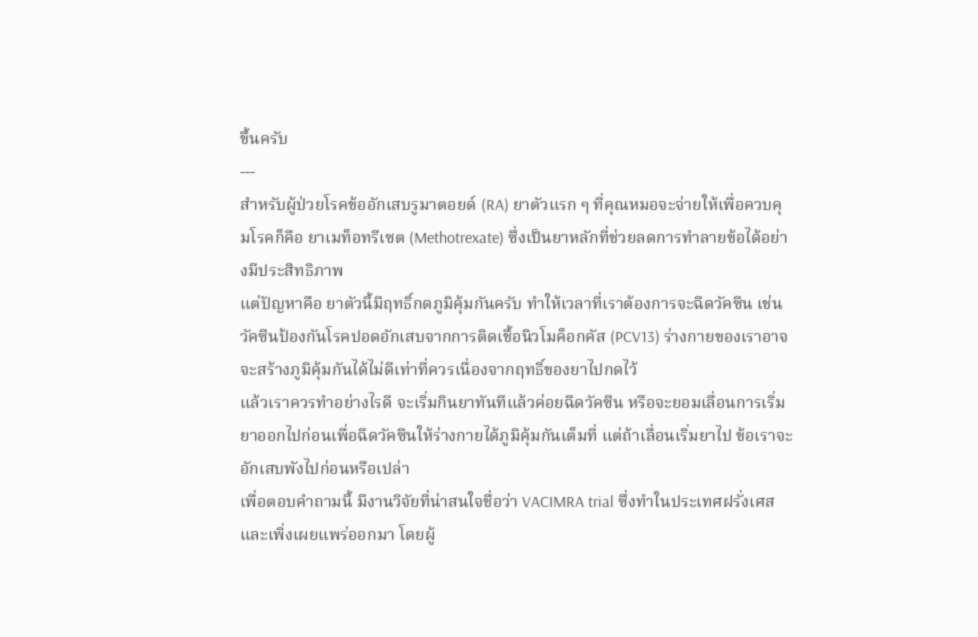ขึ้นครับ
---
สำหรับผู้ป่วยโรคข้ออักเสบรูมาตอยด์ (RA) ยาตัวแรก ๆ ที่คุณหมอจะจ่ายให้เพื่อควบคุมโรคก็คือ ยาเมท็อทรีเซต (Methotrexate) ซึ่งเป็นยาหลักที่ช่วยลดการทำลายข้อได้อย่างมีประสิทธิภาพ
แต่ปัญหาคือ ยาตัวนี้มีฤทธิ์กดภูมิคุ้มกันครับ ทำให้เวลาที่เราต้องการจะฉีดวัคซีน เช่น วัคซีนป้องกันโรคปอดอักเสบจากการติดเชื้อนิวโมค็อกคัส (PCV13) ร่างกายของเราอาจจะสร้างภูมิคุ้มกันได้ไม่ดีเท่าที่ควรเนื่องจากฤทธิ์ของยาไปกดไว้
แล้วเราควรทำอย่างไรดี จะเริ่มกินยาทันทีแล้วค่อยฉีดวัคซีน หรือจะยอมเลื่อนการเริ่มยาออกไปก่อนเพื่อฉีดวัคซีนให้ร่างกายได้ภูมิคุ้มกันเต็มที่ แต่ถ้าเลื่อนเริ่มยาไป ข้อเราจะอักเสบพังไปก่อนหรือเปล่า
เพื่อตอบคำถามนี้ มีงานวิจัยที่น่าสนใจชื่อว่า VACIMRA trial ซึ่งทำในประเทศฝรั่งเศสและเพิ่งเผยแพร่ออกมา โดยผู้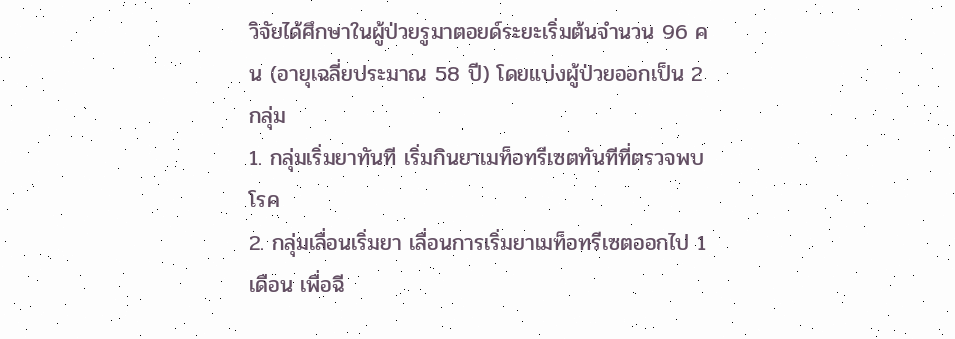วิจัยได้ศึกษาในผู้ป่วยรูมาตอยด์ระยะเริ่มต้นจำนวน 96 คน (อายุเฉลี่ยประมาณ 58 ปี) โดยแบ่งผู้ป่วยออกเป็น 2 กลุ่ม
1. กลุ่มเริ่มยาทันที เริ่มกินยาเมท็อทรีเซตทันทีที่ตรวจพบโรค
2. กลุ่มเลื่อนเริ่มยา เลื่อนการเริ่มยาเมท็อทรีเซตออกไป 1 เดือน เพื่อฉี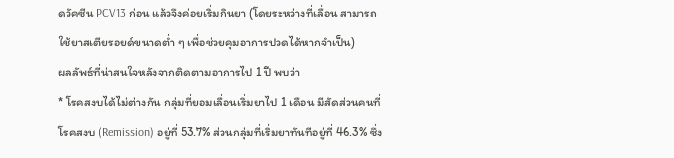ดวัคซีน PCV13 ก่อน แล้วจึงค่อยเริ่มกินยา (โดยระหว่างที่เลื่อน สามารถใช้ยาสเตียรอยด์ขนาดต่ำ ๆ เพื่อช่วยคุมอาการปวดได้หากจำเป็น)
ผลลัพธ์ที่น่าสนใจหลังจากติดตามอาการไป 1 ปี พบว่า
* โรคสงบได้ไม่ต่างกัน กลุ่มที่ยอมเลื่อนเริ่มยาไป 1 เดือน มีสัดส่วนคนที่โรคสงบ (Remission) อยู่ที่ 53.7% ส่วนกลุ่มที่เริ่มยาทันทีอยู่ที่ 46.3% ซึ่ง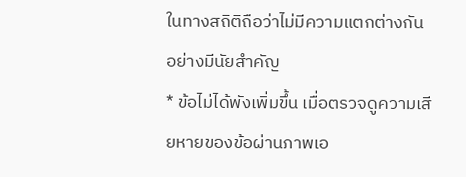ในทางสถิติถือว่าไม่มีความแตกต่างกันอย่างมีนัยสำคัญ
* ข้อไม่ได้พังเพิ่มขึ้น เมื่อตรวจดูความเสียหายของข้อผ่านภาพเอ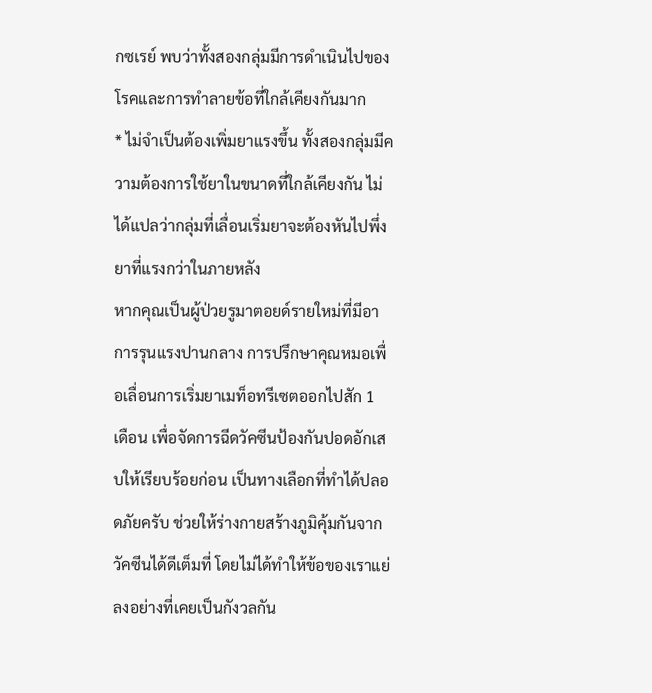กซเรย์ พบว่าทั้งสองกลุ่มมีการดำเนินไปของโรคและการทำลายข้อที่ใกล้เคียงกันมาก
* ไม่จำเป็นต้องเพิ่มยาแรงขึ้น ทั้งสองกลุ่มมีความต้องการใช้ยาในขนาดที่ใกล้เคียงกัน ไม่ได้แปลว่ากลุ่มที่เลื่อนเริ่มยาจะต้องหันไปพึ่งยาที่แรงกว่าในภายหลัง
หากคุณเป็นผู้ป่วยรูมาตอยด์รายใหม่ที่มีอาการรุนแรงปานกลาง การปรึกษาคุณหมอเพื่อเลื่อนการเริ่มยาเมท็อทรีเซตออกไปสัก 1 เดือน เพื่อจัดการฉีดวัคซีนป้องกันปอดอักเสบให้เรียบร้อยก่อน เป็นทางเลือกที่ทำได้ปลอดภัยครับ ช่วยให้ร่างกายสร้างภูมิคุ้มกันจากวัคซีนได้ดีเต็มที่ โดยไม่ได้ทำให้ข้อของเราแย่ลงอย่างที่เคยเป็นกังวลกัน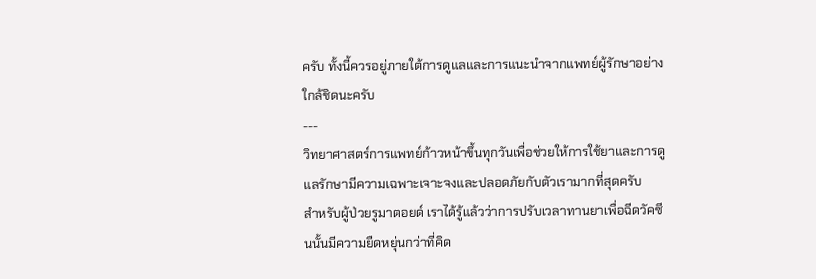ครับ ทั้งนี้ควรอยู่ภายใต้การดูแลและการแนะนำจากแพทย์ผู้รักษาอย่างใกล้ชิดนะครับ
---
วิทยาศาสตร์การแพทย์ก้าวหน้าขึ้นทุกวันเพื่อช่วยให้การใช้ยาและการดูแลรักษามีความเฉพาะเจาะจงและปลอดภัยกับตัวเรามากที่สุดครับ
สำหรับผู้ป่วยรูมาตอยด์ เราได้รู้แล้วว่าการปรับเวลาทานยาเพื่อฉีดวัคซีนนั้นมีความยืดหยุ่นกว่าที่คิด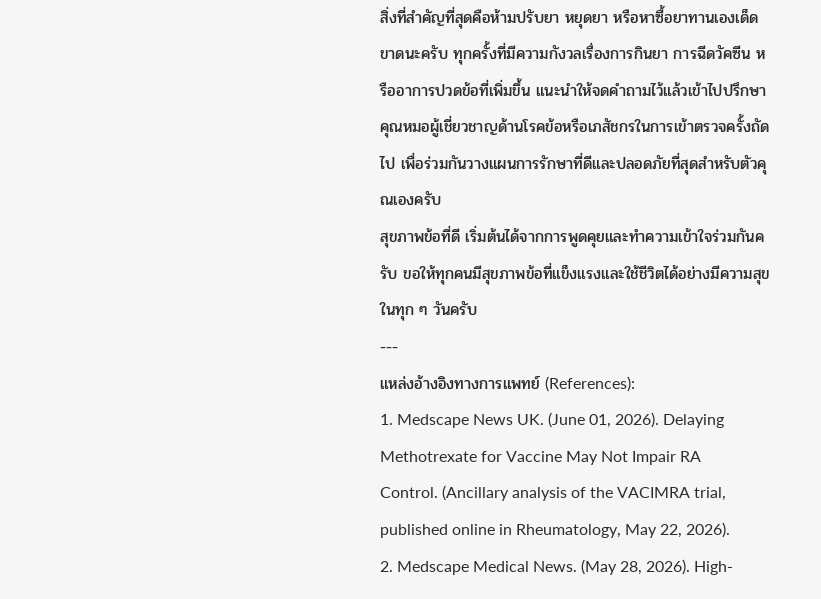สิ่งที่สำคัญที่สุดคือห้ามปรับยา หยุดยา หรือหาซื้อยาทานเองเด็ดขาดนะครับ ทุกครั้งที่มีความกังวลเรื่องการกินยา การฉีดวัคซีน หรืออาการปวดข้อที่เพิ่มขึ้น แนะนำให้จดคำถามไว้แล้วเข้าไปปรึกษาคุณหมอผู้เชี่ยวชาญด้านโรคข้อหรือเภสัชกรในการเข้าตรวจครั้งถัดไป เพื่อร่วมกันวางแผนการรักษาที่ดีและปลอดภัยที่สุดสำหรับตัวคุณเองครับ
สุขภาพข้อที่ดี เริ่มต้นได้จากการพูดคุยและทำความเข้าใจร่วมกันครับ ขอให้ทุกคนมีสุขภาพข้อที่แข็งแรงและใช้ชีวิตได้อย่างมีความสุขในทุก ๆ วันครับ
---
แหล่งอ้างอิงทางการแพทย์ (References):
1. Medscape News UK. (June 01, 2026). Delaying Methotrexate for Vaccine May Not Impair RA Control. (Ancillary analysis of the VACIMRA trial, published online in Rheumatology, May 22, 2026).
2. Medscape Medical News. (May 28, 2026). High-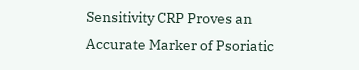Sensitivity CRP Proves an Accurate Marker of Psoriatic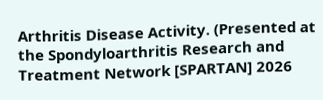Arthritis Disease Activity. (Presented at the Spondyloarthritis Research and Treatment Network [SPARTAN] 2026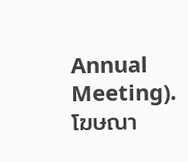Annual Meeting).
โฆษณา